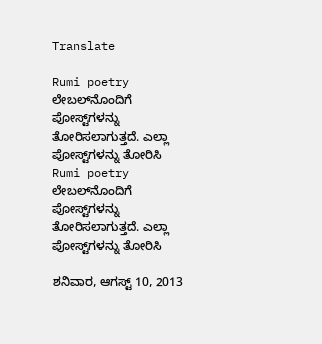Translate

Rumi poetry ಲೇಬಲ್‌ನೊಂದಿಗೆ ಪೋಸ್ಟ್‌ಗಳನ್ನು ತೋರಿಸಲಾಗುತ್ತದೆ. ಎಲ್ಲಾ ಪೋಸ್ಟ್‌ಗಳನ್ನು ತೋರಿಸಿ
Rumi poetry ಲೇಬಲ್‌ನೊಂದಿಗೆ ಪೋಸ್ಟ್‌ಗಳನ್ನು ತೋರಿಸಲಾಗುತ್ತದೆ. ಎಲ್ಲಾ ಪೋಸ್ಟ್‌ಗಳನ್ನು ತೋರಿಸಿ

ಶನಿವಾರ, ಆಗಸ್ಟ್ 10, 2013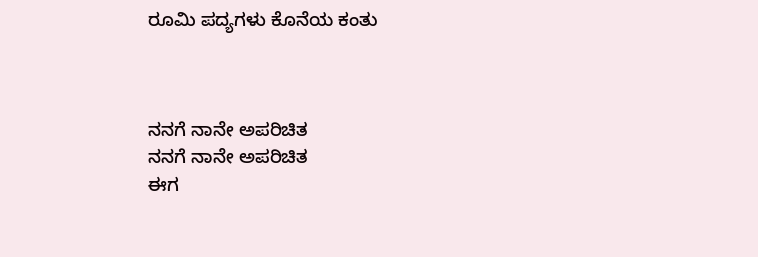ರೂಮಿ ಪದ್ಯಗಳು ಕೊನೆಯ ಕಂತು



ನನಗೆ ನಾನೇ ಅಪರಿಚಿತ
ನನಗೆ ನಾನೇ ಅಪರಿಚಿತ
ಈಗ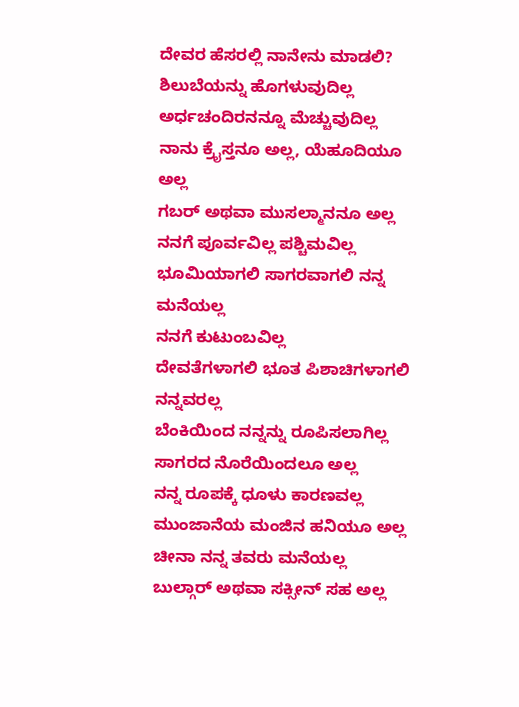ದೇವರ ಹೆಸರಲ್ಲಿ ನಾನೇನು ಮಾಡಲಿ?
ಶಿಲುಬೆಯನ್ನು ಹೊಗಳುವುದಿಲ್ಲ
ಅರ್ಧಚಂದಿರನನ್ನೂ ಮೆಚ್ಚುವುದಿಲ್ಲ
ನಾನು ಕ್ರೈಸ್ತನೂ ಅಲ್ಲ, ಯೆಹೂದಿಯೂ ಅಲ್ಲ
ಗಬರ್ ಅಥವಾ ಮುಸಲ್ಮಾನನೂ ಅಲ್ಲ
ನನಗೆ ಪೂರ್ವವಿಲ್ಲ ಪಶ್ಚಿಮವಿಲ್ಲ
ಭೂಮಿಯಾಗಲಿ ಸಾಗರವಾಗಲಿ ನನ್ನ ಮನೆಯಲ್ಲ
ನನಗೆ ಕುಟುಂಬವಿಲ್ಲ
ದೇವತೆಗಳಾಗಲಿ ಭೂತ ಪಿಶಾಚಿಗಳಾಗಲಿ ನನ್ನವರಲ್ಲ
ಬೆಂಕಿಯಿಂದ ನನ್ನನ್ನು ರೂಪಿಸಲಾಗಿಲ್ಲ
ಸಾಗರದ ನೊರೆಯಿಂದಲೂ ಅಲ್ಲ
ನನ್ನ ರೂಪಕ್ಕೆ ಧೂಳು ಕಾರಣವಲ್ಲ
ಮುಂಜಾನೆಯ ಮಂಜಿನ ಹನಿಯೂ ಅಲ್ಲ
ಚೀನಾ ನನ್ನ ತವರು ಮನೆಯಲ್ಲ
ಬುಲ್ಗಾರ್ ಅಥವಾ ಸಕ್ಸೀನ್ ಸಹ ಅಲ್ಲ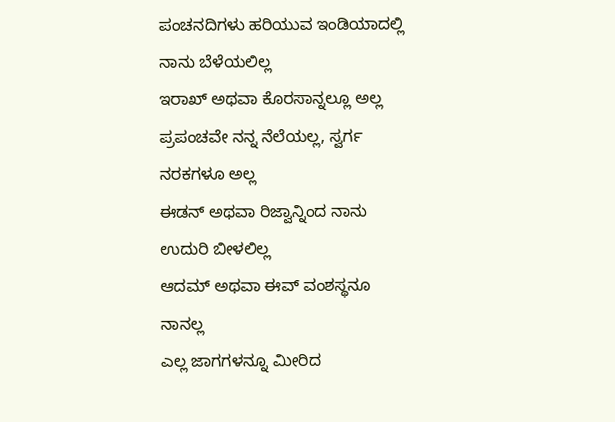ಪಂಚನದಿಗಳು ಹರಿಯುವ ಇಂಡಿಯಾದಲ್ಲಿ ನಾನು ಬೆಳೆಯಲಿಲ್ಲ
ಇರಾಖ್ ಅಥವಾ ಕೊರಸಾನ್ನಲ್ಲೂ ಅಲ್ಲ
ಪ್ರಪಂಚವೇ ನನ್ನ ನೆಲೆಯಲ್ಲ, ಸ್ವರ್ಗ ನರಕಗಳೂ ಅಲ್ಲ
ಈಡನ್ ಅಥವಾ ರಿಜ್ವಾನ್ನಿಂದ ನಾನು ಉದುರಿ ಬೀಳಲಿಲ್ಲ
ಆದಮ್ ಅಥವಾ ಈವ್ ವಂಶಸ್ಥನೂ ನಾನಲ್ಲ
ಎಲ್ಲ ಜಾಗಗಳನ್ನೂ ಮೀರಿದ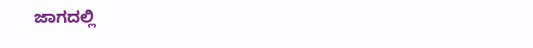ಜಾಗದಲ್ಲಿ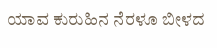ಯಾವ ಕುರುಹಿನ ನೆರಳೂ ಬೀಳದ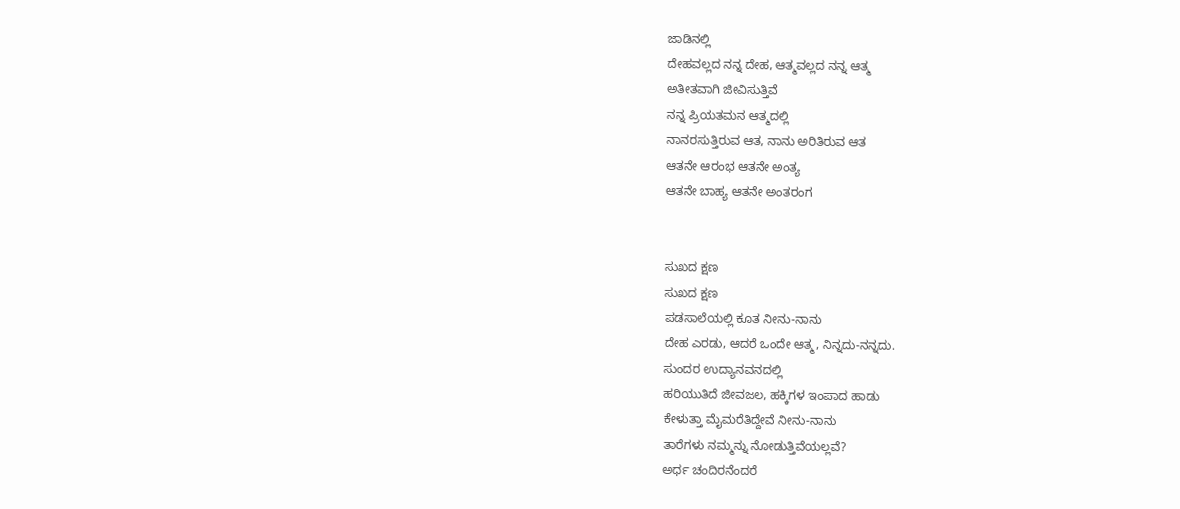ಜಾಡಿನಲ್ಲಿ
ದೇಹವಲ್ಲದ ನನ್ನ ದೇಹ, ಆತ್ಮವಲ್ಲದ ನನ್ನ ಆತ್ಮ
ಅತೀತವಾಗಿ ಜೀವಿಸುತ್ತಿವೆ
ನನ್ನ ಪ್ರಿಯತಮನ ಆತ್ಮದಲ್ಲಿ
ನಾನರಸುತ್ತಿರುವ ಆತ, ನಾನು ಅರಿತಿರುವ ಆತ
ಆತನೇ ಆರಂಭ ಆತನೇ ಅಂತ್ಯ
ಆತನೇ ಬಾಹ್ಯ ಆತನೇ ಅಂತರಂಗ


ಸುಖದ ಕ್ಷಣ
ಸುಖದ ಕ್ಷಣ
ಪಡಸಾಲೆಯಲ್ಲಿ ಕೂತ ನೀನು-ನಾನು
ದೇಹ ಎರಡು, ಆದರೆ ಒಂದೇ ಆತ್ಮ, ನಿನ್ನದು-ನನ್ನದು.
ಸುಂದರ ಉದ್ಯಾನವನದಲ್ಲಿ
ಹರಿಯುತಿದೆ ಜೀವಜಲ, ಹಕ್ಕಿಗಳ ಇಂಪಾದ ಹಾಡು
ಕೇಳುತ್ತಾ ಮೈಮರೆತಿದ್ದೇವೆ ನೀನು-ನಾನು
ತಾರೆಗಳು ನಮ್ಮನ್ನು ನೋಡುತ್ತಿವೆಯಲ್ಲವೆ?
ಅರ್ಧ ಚಂದಿರನೆಂದರೆ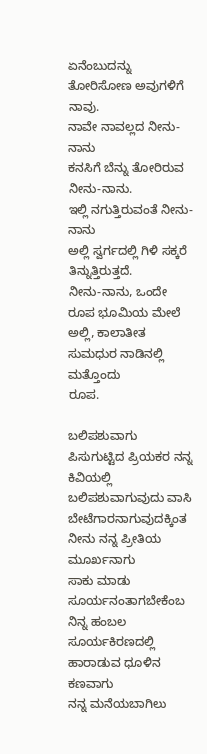ಏನೆಂಬುದನ್ನು
ತೋರಿಸೋಣ ಅವುಗಳಿಗೆ ನಾವು.
ನಾವೇ ನಾವಲ್ಲದ ನೀನು-ನಾನು
ಕನಸಿಗೆ ಬೆನ್ನು ತೋರಿರುವ ನೀನು-ನಾನು.
ಇಲ್ಲಿ ನಗುತ್ತಿರುವಂತೆ ನೀನು-ನಾನು
ಅಲ್ಲಿ ಸ್ವರ್ಗದಲ್ಲಿ ಗಿಳಿ ಸಕ್ಕರೆ ತಿನ್ನುತ್ತಿರುತ್ತದೆ.
ನೀನು-ನಾನು, ಒಂದೇ ರೂಪ ಭೂಮಿಯ ಮೇಲೆ
ಅಲ್ಲಿ, ಕಾಲಾತೀತ ಸುಮಧುರ ನಾಡಿನಲ್ಲಿ ಮತ್ತೊಂದು
ರೂಪ.

ಬಲಿಪಶುವಾಗು
ಪಿಸುಗುಟ್ಟಿದ ಪ್ರಿಯಕರ ನನ್ನ ಕಿವಿಯಲ್ಲಿ
ಬಲಿಪಶುವಾಗುವುದು ವಾಸಿ ಬೇಟೆಗಾರನಾಗುವುದಕ್ಕಿಂತ
ನೀನು ನನ್ನ ಪ್ರೀತಿಯ ಮೂರ್ಖನಾಗು
ಸಾಕು ಮಾಡು ಸೂರ್ಯನಂತಾಗಬೇಕೆಂಬ ನಿನ್ನ ಹಂಬಲ
ಸೂರ್ಯಕಿರಣದಲ್ಲಿ ಹಾರಾಡುವ ಧೂಳಿನ ಕಣವಾಗು
ನನ್ನ ಮನೆಯಬಾಗಿಲು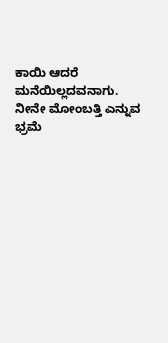ಕಾಯಿ ಆದರೆ ಮನೆಯಿಲ್ಲದವನಾಗು.
ನೀನೇ ಮೋಂಬತ್ತಿ ಎನ್ನುವ ಭ್ರಮೆ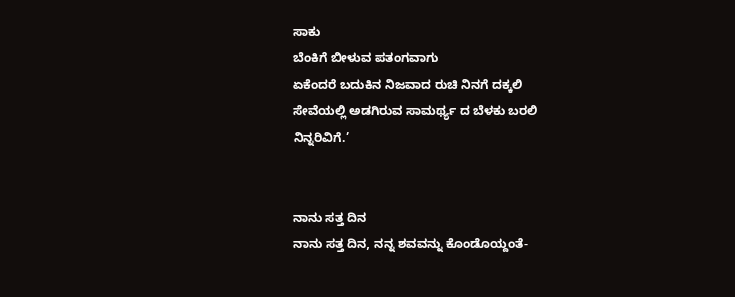ಸಾಕು
ಬೆಂಕಿಗೆ ಬೀಳುವ ಪತಂಗವಾಗು
ಏಕೆಂದರೆ ಬದುಕಿನ ನಿಜವಾದ ರುಚಿ ನಿನಗೆ ದಕ್ಕಲಿ
ಸೇವೆಯಲ್ಲಿ ಅಡಗಿರುವ ಸಾಮರ್ಥ್ಯ ದ ಬೆಳಕು ಬರಲಿ
ನಿನ್ನರಿವಿಗೆ.’


ನಾನು ಸತ್ತ ದಿನ
ನಾನು ಸತ್ತ ದಿನ, ನನ್ನ ಶವವನ್ನು ಕೊಂಡೊಯ್ದಂತೆ-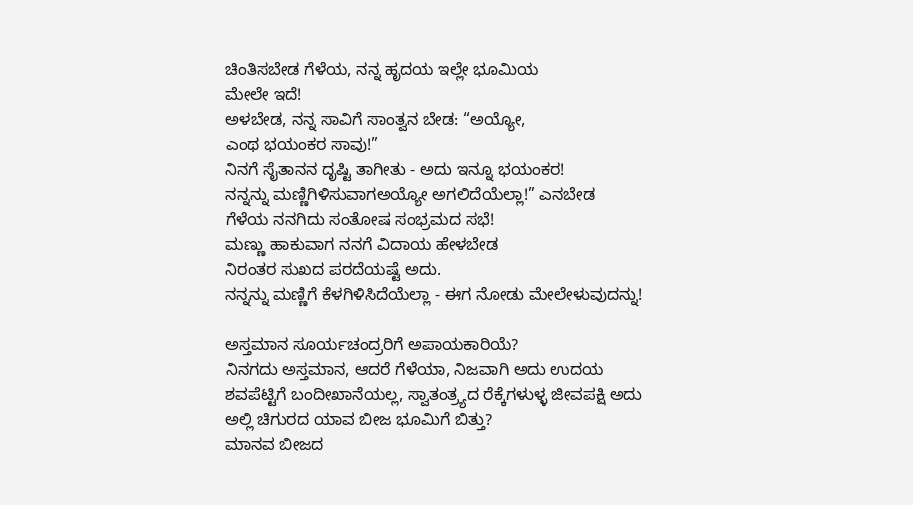ಚಿಂತಿಸಬೇಡ ಗೆಳೆಯ, ನನ್ನ ಹೃದಯ ಇಲ್ಲೇ ಭೂಮಿಯ
ಮೇಲೇ ಇದೆ!
ಅಳಬೇಡ, ನನ್ನ ಸಾವಿಗೆ ಸಾಂತ್ವನ ಬೇಡ: “ಅಯ್ಯೋ,
ಎಂಥ ಭಯಂಕರ ಸಾವು!”
ನಿನಗೆ ಸೈತಾನನ ದೃಷ್ಟಿ ತಾಗೀತು - ಅದು ಇನ್ನೂ ಭಯಂಕರ!
ನನ್ನನ್ನು ಮಣ್ಣಿಗಿಳಿಸುವಾಗಅಯ್ಯೋ ಅಗಲಿದೆಯೆಲ್ಲಾ!” ಎನಬೇಡ
ಗೆಳೆಯ ನನಗಿದು ಸಂತೋಷ ಸಂಭ್ರಮದ ಸಭೆ!
ಮಣ್ಣು ಹಾಕುವಾಗ ನನಗೆ ವಿದಾಯ ಹೇಳಬೇಡ
ನಿರಂತರ ಸುಖದ ಪರದೆಯಷ್ಟೆ ಅದು.
ನನ್ನನ್ನು ಮಣ್ಣಿಗೆ ಕೆಳಗಿಳಿಸಿದೆಯೆಲ್ಲಾ - ಈಗ ನೋಡು ಮೇಲೇಳುವುದನ್ನು!

ಅಸ್ತಮಾನ ಸೂರ್ಯಚಂದ್ರರಿಗೆ ಅಪಾಯಕಾರಿಯೆ?
ನಿನಗದು ಅಸ್ತಮಾನ, ಆದರೆ ಗೆಳೆಯಾ, ನಿಜವಾಗಿ ಅದು ಉದಯ
ಶವಪೆಟ್ಟಿಗೆ ಬಂದೀಖಾನೆಯಲ್ಲ, ಸ್ವಾತಂತ್ರ್ಯದ ರೆಕ್ಕೆಗಳುಳ್ಳ ಜೀವಪಕ್ಷಿ ಅದು
ಅಲ್ಲಿ ಚಿಗುರದ ಯಾವ ಬೀಜ ಭೂಮಿಗೆ ಬಿತ್ತು?
ಮಾನವ ಬೀಜದ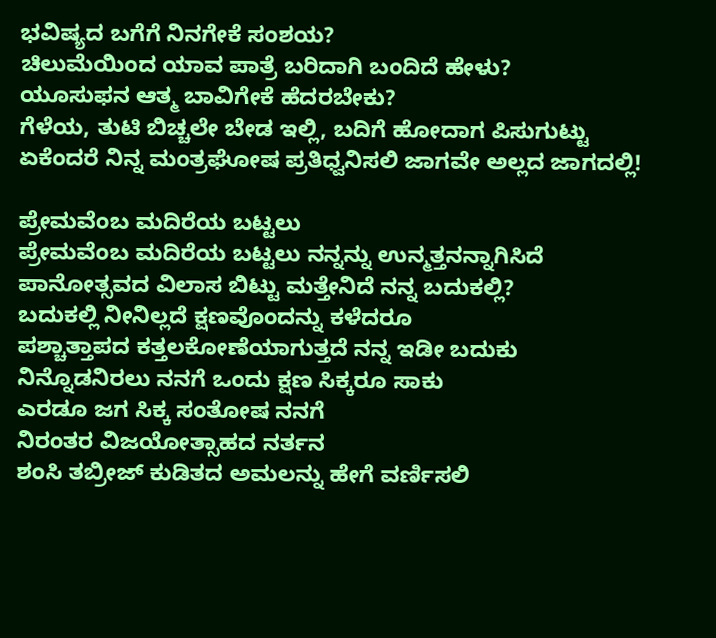ಭವಿಷ್ಯದ ಬಗೆಗೆ ನಿನಗೇಕೆ ಸಂಶಯ?
ಚಿಲುಮೆಯಿಂದ ಯಾವ ಪಾತ್ರೆ ಬರಿದಾಗಿ ಬಂದಿದೆ ಹೇಳು?
ಯೂಸುಫನ ಆತ್ಮ ಬಾವಿಗೇಕೆ ಹೆದರಬೇಕು?
ಗೆಳೆಯ, ತುಟಿ ಬಿಚ್ಚಲೇ ಬೇಡ ಇಲ್ಲಿ, ಬದಿಗೆ ಹೋದಾಗ ಪಿಸುಗುಟ್ಟು
ಏಕೆಂದರೆ ನಿನ್ನ ಮಂತ್ರಘೋಷ ಪ್ರತಿಧ್ವನಿಸಲಿ ಜಾಗವೇ ಅಲ್ಲದ ಜಾಗದಲ್ಲಿ!

ಪ್ರೇಮವೆಂಬ ಮದಿರೆಯ ಬಟ್ಟಲು
ಪ್ರೇಮವೆಂಬ ಮದಿರೆಯ ಬಟ್ಟಲು ನನ್ನನ್ನು ಉನ್ಮತ್ತನನ್ನಾಗಿಸಿದೆ
ಪಾನೋತ್ಸವದ ವಿಲಾಸ ಬಿಟ್ಟು ಮತ್ತೇನಿದೆ ನನ್ನ ಬದುಕಲ್ಲಿ?
ಬದುಕಲ್ಲಿ ನೀನಿಲ್ಲದೆ ಕ್ಷಣವೊಂದನ್ನು ಕಳೆದರೂ
ಪಶ್ಚಾತ್ತಾಪದ ಕತ್ತಲಕೋಣೆಯಾಗುತ್ತದೆ ನನ್ನ ಇಡೀ ಬದುಕು
ನಿನ್ನೊಡನಿರಲು ನನಗೆ ಒಂದು ಕ್ಷಣ ಸಿಕ್ಕರೂ ಸಾಕು
ಎರಡೂ ಜಗ ಸಿಕ್ಕ ಸಂತೋಷ ನನಗೆ
ನಿರಂತರ ವಿಜಯೋತ್ಸಾಹದ ನರ್ತನ
ಶಂಸಿ ತಬ್ರೀಜ್ ಕುಡಿತದ ಅಮಲನ್ನು ಹೇಗೆ ವರ್ಣಿಸಲಿ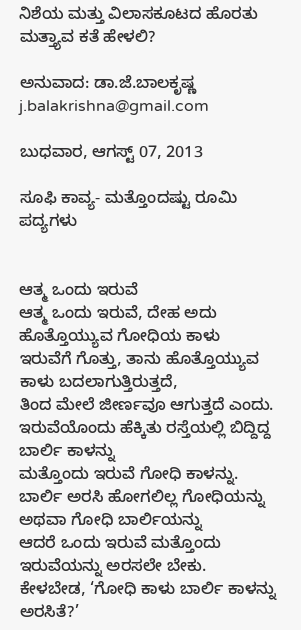ನಿಶೆಯ ಮತ್ತು ವಿಲಾಸಕೂಟದ ಹೊರತು ಮತ್ತ್ಯಾವ ಕತೆ ಹೇಳಲಿ?

ಅನುವಾದ: ಡಾ.ಜೆ.ಬಾಲಕೃಷ್ಣ
j.balakrishna@gmail.com

ಬುಧವಾರ, ಆಗಸ್ಟ್ 07, 2013

ಸೂಫಿ ಕಾವ್ಯ- ಮತ್ತೊಂದಷ್ಟು ರೂಮಿ ಪದ್ಯಗಳು


ಆತ್ಮ ಒಂದು ಇರುವೆ
ಆತ್ಮ ಒಂದು ಇರುವೆ, ದೇಹ ಅದು ಹೊತ್ತೊಯ್ಯುವ ಗೋಧಿಯ ಕಾಳು
ಇರುವೆಗೆ ಗೊತ್ತು, ತಾನು ಹೊತ್ತೊಯ್ಯುವ ಕಾಳು ಬದಲಾಗುತ್ತಿರುತ್ತದೆ,
ತಿಂದ ಮೇಲೆ ಜೀರ್ಣವೂ ಆಗುತ್ತದೆ ಎಂದು.
ಇರುವೆಯೊಂದು ಹೆಕ್ಕಿತು ರಸ್ತೆಯಲ್ಲಿ ಬಿದ್ದಿದ್ದ ಬಾರ್ಲಿ ಕಾಳನ್ನು
ಮತ್ತೊಂದು ಇರುವೆ ಗೋಧಿ ಕಾಳನ್ನು.
ಬಾರ್ಲಿ ಅರಸಿ ಹೋಗಲಿಲ್ಲ ಗೋಧಿಯನ್ನು
ಅಥವಾ ಗೋಧಿ ಬಾರ್ಲಿಯನ್ನು
ಆದರೆ ಒಂದು ಇರುವೆ ಮತ್ತೊಂದು ಇರುವೆಯನ್ನು ಅರಸಲೇ ಬೇಕು.
ಕೇಳಬೇಡ, ‘ಗೋಧಿ ಕಾಳು ಬಾರ್ಲಿ ಕಾಳನ್ನು ಅರಸಿತೆ?’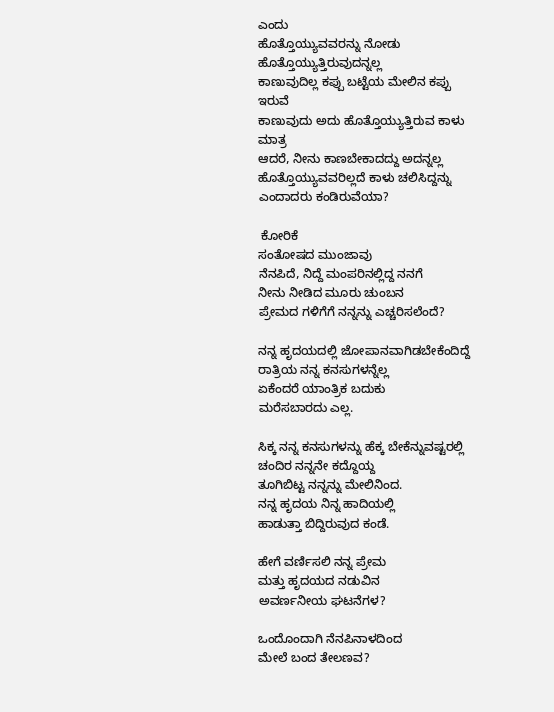ಎಂದು
ಹೊತ್ತೊಯ್ಯುವವರನ್ನು ನೋಡು ಹೊತ್ತೊಯ್ಯುತ್ತಿರುವುದನ್ನಲ್ಲ
ಕಾಣುವುದಿಲ್ಲ ಕಪ್ಪು ಬಟ್ಟೆಯ ಮೇಲಿನ ಕಪ್ಪು ಇರುವೆ
ಕಾಣುವುದು ಅದು ಹೊತ್ತೊಯ್ಯುತ್ತಿರುವ ಕಾಳು ಮಾತ್ರ
ಆದರೆ, ನೀನು ಕಾಣಬೇಕಾದದ್ದು ಅದನ್ನಲ್ಲ
ಹೊತ್ತೊಯ್ಯುವವರಿಲ್ಲದೆ ಕಾಳು ಚಲಿಸಿದ್ದನ್ನು ಎಂದಾದರು ಕಂಡಿರುವೆಯಾ?

 ಕೋರಿಕೆ
ಸಂತೋಷದ ಮುಂಜಾವು
ನೆನಪಿದೆ, ನಿದ್ದೆ ಮಂಪರಿನಲ್ಲಿದ್ದ ನನಗೆ
ನೀನು ನೀಡಿದ ಮೂರು ಚುಂಬನ
ಪ್ರೇಮದ ಗಳಿಗೆಗೆ ನನ್ನನ್ನು ಎಚ್ಚರಿಸಲೆಂದೆ?

ನನ್ನ ಹೃದಯದಲ್ಲಿ ಜೋಪಾನವಾಗಿಡಬೇಕೆಂದಿದ್ದೆ
ರಾತ್ರಿಯ ನನ್ನ ಕನಸುಗಳನ್ನೆಲ್ಲ
ಏಕೆಂದರೆ ಯಾಂತ್ರಿಕ ಬದುಕು
ಮರೆಸಬಾರದು ಎಲ್ಲ.

ಸಿಕ್ಕ ನನ್ನ ಕನಸುಗಳನ್ನು ಹೆಕ್ಕ ಬೇಕೆನ್ನುವಷ್ಟರಲ್ಲಿ
ಚಂದಿರ ನನ್ನನೇ ಕದ್ದೊಯ್ದ
ತೂಗಿಬಿಟ್ಟ ನನ್ನನ್ನು ಮೇಲಿನಿಂದ.
ನನ್ನ ಹೃದಯ ನಿನ್ನ ಹಾದಿಯಲ್ಲಿ
ಹಾಡುತ್ತಾ ಬಿದ್ದಿರುವುದ ಕಂಡೆ.

ಹೇಗೆ ವರ್ಣಿಸಲಿ ನನ್ನ ಪ್ರೇಮ
ಮತ್ತು ಹೃದಯದ ನಡುವಿನ
ಅವರ್ಣನೀಯ ಘಟನೆಗಳ?

ಒಂದೊಂದಾಗಿ ನೆನಪಿನಾಳದಿಂದ
ಮೇಲೆ ಬಂದ ತೇಲಣವ?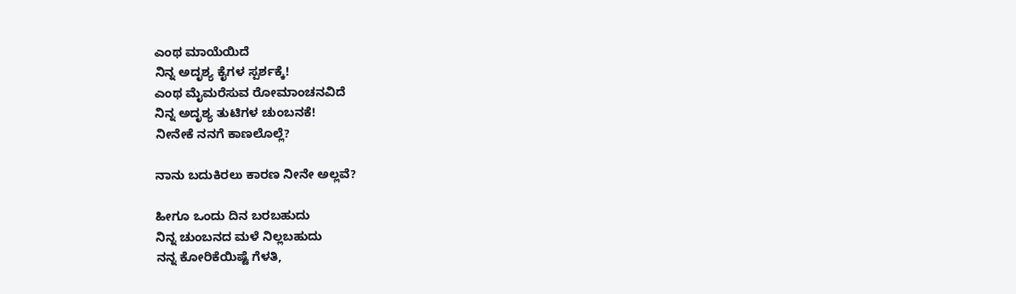ಎಂಥ ಮಾಯೆಯಿದೆ
ನಿನ್ನ ಅದೃಶ್ಯ ಕೈಗಳ ಸ್ಪರ್ಶಕ್ಕೆ!
ಎಂಥ ಮೈಮರೆಸುವ ರೋಮಾಂಚನವಿದೆ
ನಿನ್ನ ಅದೃಶ್ಯ ತುಟಿಗಳ ಚುಂಬನಕೆ!
ನೀನೇಕೆ ನನಗೆ ಕಾಣಲೊಲ್ಲೆ?

ನಾನು ಬದುಕಿರಲು ಕಾರಣ ನೀನೇ ಅಲ್ಲವೆ?

ಹೀಗೂ ಒಂದು ದಿನ ಬರಬಹುದು
ನಿನ್ನ ಚುಂಬನದ ಮಳೆ ನಿಲ್ಲಬಹುದು
ನನ್ನ ಕೋರಿಕೆಯಿಷ್ಟೆ ಗೆಳತಿ,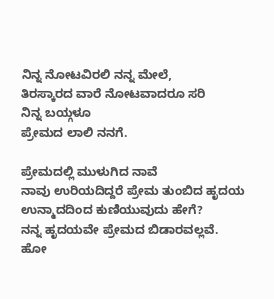ನಿನ್ನ ನೋಟವಿರಲಿ ನನ್ನ ಮೇಲೆ,
ತಿರಸ್ಕಾರದ ವಾರೆ ನೋಟವಾದರೂ ಸರಿ
ನಿನ್ನ ಬಯ್ಗಳೂ
ಪ್ರೇಮದ ಲಾಲಿ ನನಗೆ.

ಪ್ರೇಮದಲ್ಲಿ ಮುಳುಗಿದ ನಾವೆ
ನಾವು ಉರಿಯದಿದ್ದರೆ ಪ್ರೇಮ ತುಂಬಿದ ಹೃದಯ
ಉನ್ಮಾದದಿಂದ ಕುಣಿಯುವುದು ಹೇಗೆ?
ನನ್ನ ಹೃದಯವೇ ಪ್ರೇಮದ ಬಿಡಾರವಲ್ಲವೆ.
ಹೋ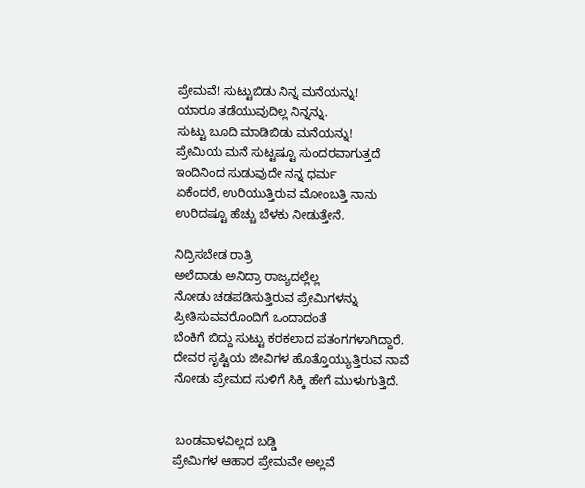ಪ್ರೇಮವೆ! ಸುಟ್ಟುಬಿಡು ನಿನ್ನ ಮನೆಯನ್ನು!
ಯಾರೂ ತಡೆಯುವುದಿಲ್ಲ ನಿನ್ನನ್ನು.
ಸುಟ್ಟು ಬೂದಿ ಮಾಡಿಬಿಡು ಮನೆಯನ್ನು!
ಪ್ರೇಮಿಯ ಮನೆ ಸುಟ್ಟಷ್ಟೂ ಸುಂದರವಾಗುತ್ತದೆ
ಇಂದಿನಿಂದ ಸುಡುವುದೇ ನನ್ನ ಧರ್ಮ
ಏಕೆಂದರೆ, ಉರಿಯುತ್ತಿರುವ ಮೋಂಬತ್ತಿ ನಾನು
ಉರಿದಷ್ಟೂ ಹೆಚ್ಚು ಬೆಳಕು ನೀಡುತ್ತೇನೆ.

ನಿದ್ರಿಸಬೇಡ ರಾತ್ರಿ
ಅಲೆದಾಡು ಅನಿದ್ರಾ ರಾಜ್ಯದಲ್ಲೆಲ್ಲ
ನೋಡು ಚಡಪಡಿಸುತ್ತಿರುವ ಪ್ರೇಮಿಗಳನ್ನು
ಪ್ರೀತಿಸುವವರೊಂದಿಗೆ ಒಂದಾದಂತೆ
ಬೆಂಕಿಗೆ ಬಿದ್ದು ಸುಟ್ಟು ಕರಕಲಾದ ಪತಂಗಗಳಾಗಿದ್ದಾರೆ.
ದೇವರ ಸೃಷ್ಟಿಯ ಜೀವಿಗಳ ಹೊತ್ತೊಯ್ಯುತ್ತಿರುವ ನಾವೆ
ನೋಡು ಪ್ರೇಮದ ಸುಳಿಗೆ ಸಿಕ್ಕಿ ಹೇಗೆ ಮುಳುಗುತ್ತಿದೆ.


 ಬಂಡವಾಳವಿಲ್ಲದ ಬಡ್ಡಿ
ಪ್ರೇಮಿಗಳ ಆಹಾರ ಪ್ರೇಮವೇ ಅಲ್ಲವೆ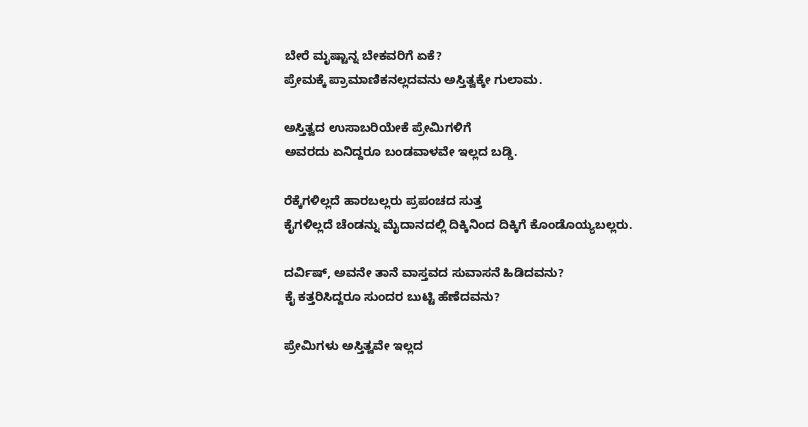ಬೇರೆ ಮೃಷ್ಟಾನ್ನ ಬೇಕವರಿಗೆ ಏಕೆ?
ಪ್ರೇಮಕ್ಕೆ ಪ್ರಾಮಾಣಿಕನಲ್ಲದವನು ಅಸ್ತಿತ್ವಕ್ಕೇ ಗುಲಾಮ.

ಅಸ್ತಿತ್ವದ ಉಸಾಬರಿಯೇಕೆ ಪ್ರೇಮಿಗಳಿಗೆ
ಅವರದು ಏನಿದ್ದರೂ ಬಂಡವಾಳವೇ ಇಲ್ಲದ ಬಡ್ಡಿ.

ರೆಕ್ಕೆಗಳಿಲ್ಲದೆ ಹಾರಬಲ್ಲರು ಪ್ರಪಂಚದ ಸುತ್ತ
ಕೈಗಳಿಲ್ಲದೆ ಚೆಂಡನ್ನು ಮೈದಾನದಲ್ಲಿ ದಿಕ್ಕಿನಿಂದ ದಿಕ್ಕಿಗೆ ಕೊಂಡೊಯ್ಯಬಲ್ಲರು.

ದರ್ವಿಷ್, ಅವನೇ ತಾನೆ ವಾಸ್ತವದ ಸುವಾಸನೆ ಹಿಡಿದವನು?
ಕೈ ಕತ್ತರಿಸಿದ್ದರೂ ಸುಂದರ ಬುಟ್ಟಿ ಹೆಣೆದವನು?

ಪ್ರೇಮಿಗಳು ಅಸ್ತಿತ್ವವೇ ಇಲ್ಲದ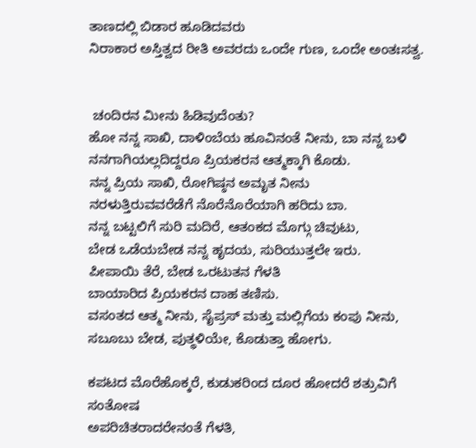ತಾಣದಲ್ಲಿ ಬಿಡಾರ ಹೂಡಿದವರು
ನಿರಾಕಾರ ಅಸ್ತಿತ್ವದ ರೀತಿ ಅವರದು ಒಂದೇ ಗುಣ, ಒಂದೇ ಅಂತಃಸತ್ವ.


 ಚಂದಿರನ ಮೀನು ಹಿಡಿವುದೆಂತು?
ಹೋ ನನ್ನ ಸಾಖಿ, ದಾಳಿಂಬೆಯ ಹೂವಿನಂತೆ ನೀನು, ಬಾ ನನ್ನ ಬಳಿ
ನನಗಾಗಿಯಲ್ಲದಿದ್ದರೂ ಪ್ರಿಯಕರನ ಆತ್ಮಕ್ಕಾಗಿ ಕೊಡು.
ನನ್ನ ಪ್ರಿಯ ಸಾಖಿ, ರೋಗಿಷ್ಠನ ಅಮೃತ ನೀನು
ನರಳುತ್ತಿರುವವರೆಡೆಗೆ ನೊರೆನೊರೆಯಾಗಿ ಹರಿದು ಬಾ.
ನನ್ನ ಬಟ್ಟಲಿಗೆ ಸುರಿ ಮದಿರೆ, ಆತಂಕದ ಮೊಗ್ಗು ಚಿವುಟು,
ಬೇಡ ಒಡೆಯಬೇಡ ನನ್ನ ಹೃದಯ, ಸುರಿಯುತ್ತಲೇ ಇರು.
ಪೀಪಾಯಿ ತೆರೆ, ಬೇಡ ಒರಟುತನ ಗೆಳತಿ
ಬಾಯಾರಿದ ಪ್ರಿಯಕರನ ದಾಹ ತಣಿಸು.
ವಸಂತದ ಆತ್ಮ ನೀನು, ಸೈಪ್ರಸ್ ಮತ್ತು ಮಲ್ಲಿಗೆಯ ಕಂಪು ನೀನು,
ಸಬೂಬು ಬೇಡ, ಪುತ್ಥಳಿಯೇ, ಕೊಡುತ್ತಾ ಹೋಗು.

ಕಪಟದ ಮೊರೆಹೊಕ್ಕರೆ, ಕುಡುಕರಿಂದ ದೂರ ಹೋದರೆ ಶತ್ರುವಿಗೆ ಸಂತೋಷ
ಅಪರಿಚಿತರಾದರೇನಂತೆ ಗೆಳತಿ,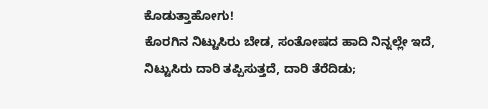ಕೊಡುತ್ತಾಹೋಗು!
ಕೊರಗಿನ ನಿಟ್ಟುಸಿರು ಬೇಡ, ಸಂತೋಷದ ಹಾದಿ ನಿನ್ನಲ್ಲೇ ಇದೆ,
ನಿಟ್ಟುಸಿರು ದಾರಿ ತಪ್ಪಿಸುತ್ತದೆ, ದಾರಿ ತೆರೆದಿಡು;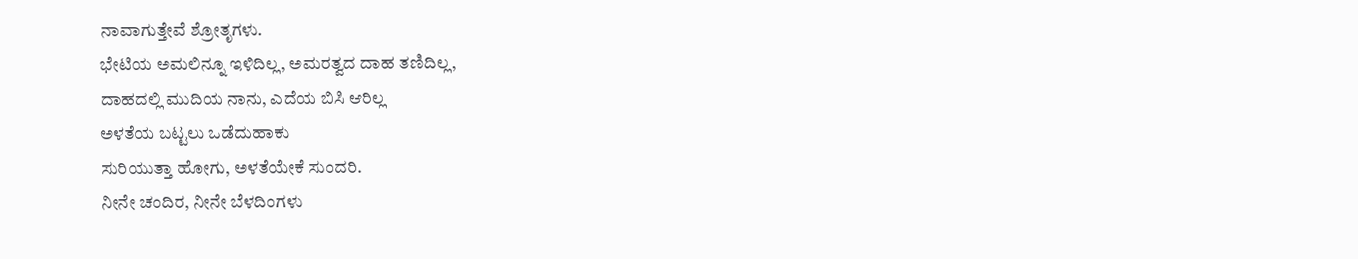ನಾವಾಗುತ್ತೇವೆ ಶ್ರೋತೃಗಳು.
ಭೇಟಿಯ ಅಮಲಿನ್ನೂ ಇಳಿದಿಲ್ಲ, ಅಮರತ್ವದ ದಾಹ ತಣಿದಿಲ್ಲ,
ದಾಹದಲ್ಲಿ ಮುದಿಯ ನಾನು, ಎದೆಯ ಬಿಸಿ ಆರಿಲ್ಲ
ಅಳತೆಯ ಬಟ್ಟಲು ಒಡೆದುಹಾಕು
ಸುರಿಯುತ್ತಾ ಹೋಗು, ಅಳತೆಯೇಕೆ ಸುಂದರಿ.
ನೀನೇ ಚಂದಿರ, ನೀನೇ ಬೆಳದಿಂಗಳು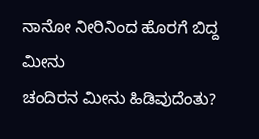ನಾನೋ ನೀರಿನಿಂದ ಹೊರಗೆ ಬಿದ್ದ ಮೀನು
ಚಂದಿರನ ಮೀನು ಹಿಡಿವುದೆಂತು?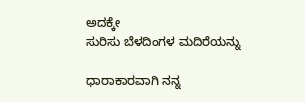ಅದಕ್ಕೇ
ಸುರಿಸು ಬೆಳದಿಂಗಳ ಮದಿರೆಯನ್ನು

ಧಾರಾಕಾರವಾಗಿ ನನ್ನ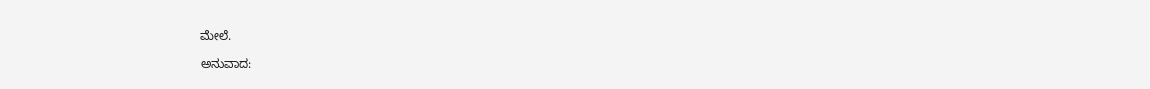ಮೇಲೆ.

ಅನುವಾದ: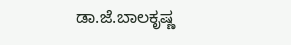ಡಾ.ಜೆ.ಬಾಲಕೃಷ್ಣ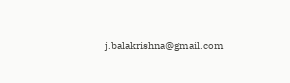j.balakrishna@gmail.com